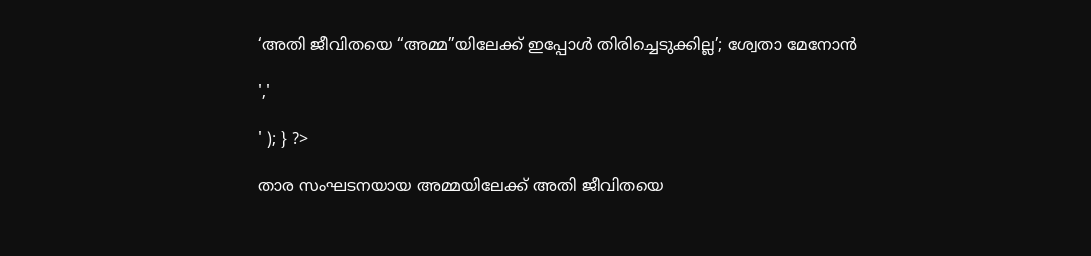‘അതി ജീവിതയെ “അമ്മ”യിലേക്ക് ഇപ്പോൾ തിരിച്ചെടുക്കില്ല’; ശ്വേതാ മേനോൻ

','

' ); } ?>

താര സംഘടനയായ അമ്മയിലേക്ക് അതി ജീവിതയെ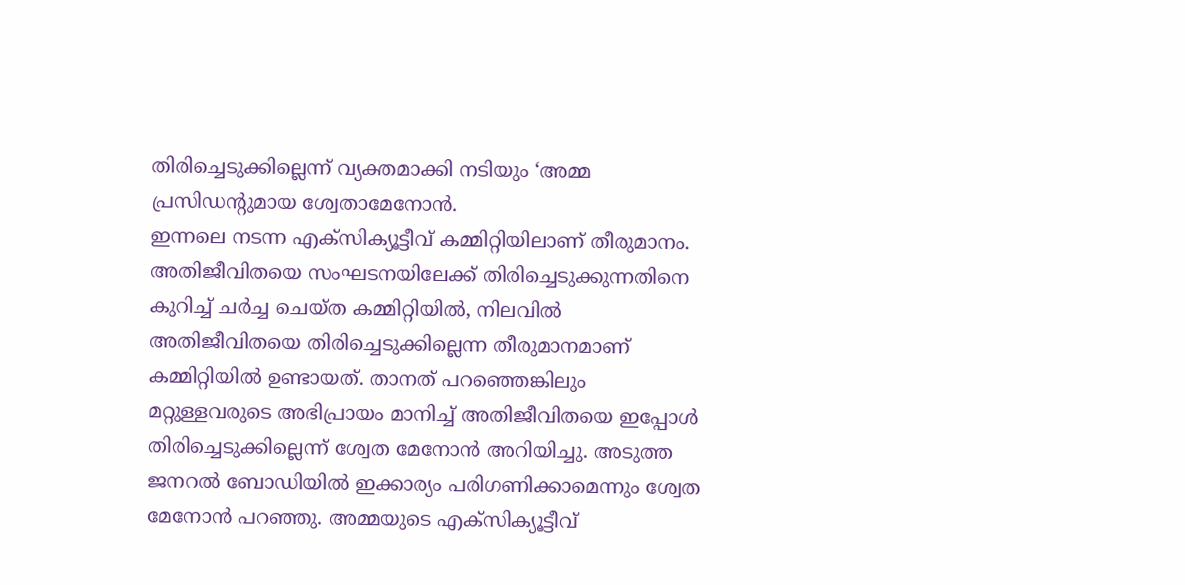തിരിച്ചെടുക്കില്ലെന്ന് വ്യക്തമാക്കി നടിയും ‘അമ്മ പ്രസിഡന്റുമായ ശ്വേതാമേനോൻ.
ഇന്നലെ നടന്ന എക്‌സിക്യൂട്ടീവ് കമ്മിറ്റിയിലാണ് തീരുമാനം. അതിജീവിതയെ സംഘടനയിലേക്ക് തിരിച്ചെടുക്കുന്നതിനെ കുറിച്ച് ചർച്ച ചെയ്ത കമ്മിറ്റിയില്‍, നിലവില്‍ അതിജീവിതയെ തിരിച്ചെടുക്കില്ലെന്ന തീരുമാനമാണ് കമ്മിറ്റിയില്‍ ഉണ്ടായത്. താനത് പറഞ്ഞെങ്കിലും മറ്റുള്ളവരുടെ അഭിപ്രായം മാനിച്ച് അതിജീവിതയെ ഇപ്പോള്‍ തിരിച്ചെടുക്കില്ലെന്ന് ശ്വേത മേനോന്‍ അറിയിച്ചു. അടുത്ത ജനറല്‍ ബോഡിയില്‍ ഇക്കാര്യം പരിഗണിക്കാമെന്നും ശ്വേത മേനോന്‍ പറഞ്ഞു. അമ്മയുടെ എക്‌സിക്യൂട്ടീവ്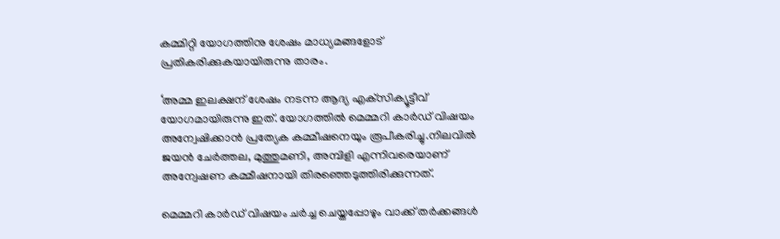കമ്മിറ്റി യോഗത്തിനു ശേഷം മാധ്യമങ്ങളോട് പ്രതികരിക്കുകയായിരുന്നു താരം.

‘അമ്മ ഇലക്ഷന് ശേഷം നടന്ന ആദ്യ എക്‌സിക്യൂട്ടീവ് യോഗമായിരുന്നു ഇത്. യോഗത്തിൽ മെമ്മറി കാർഡ് വിഷയം അന്വേഷിക്കാൻ പ്രത്യേക കമ്മീഷനെയും രൂപീകരിച്ചു.നിലവില്‍ ജയന്‍ ചേര്‍ത്തല, മുത്തുമണി, അമ്പിളി എന്നിവരെയാണ് അന്വേഷണ കമ്മീഷനായി തിരഞ്ഞെടുത്തിരിക്കുന്നത്.

മെമ്മറി കാർഡ് വിഷയം ചർച്ച ചെയ്തപ്പോഴും വാക്ക് തർക്കങ്ങൾ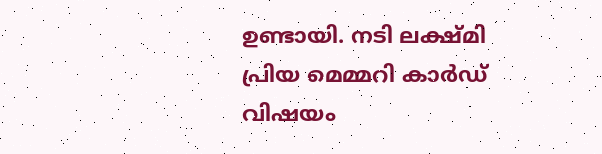ഉണ്ടായി. നടി ലക്ഷ്മി പ്രിയ മെമ്മറി കാര്‍ഡ് വിഷയം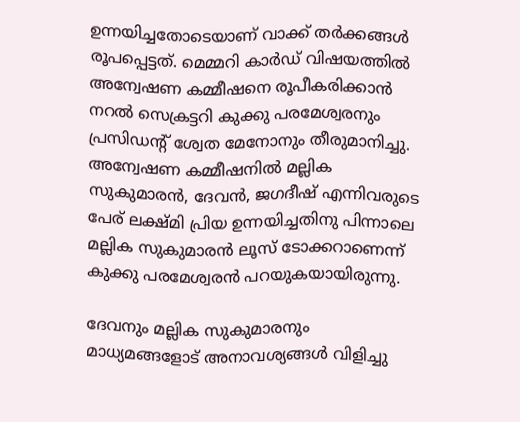ഉന്നയിച്ചതോടെയാണ് വാക്ക് തർക്കങ്ങൾ രൂപപ്പെട്ടത്. മെമ്മറി കാർഡ് വിഷയത്തിൽ അന്വേഷണ കമ്മീഷനെ രൂപീകരിക്കാന്‍ നറല്‍ സെക്രട്ടറി കുക്കു പരമേശ്വരനും പ്രസിഡന്റ് ശ്വേത മേനോനും തീരുമാനിച്ചു. അന്വേഷണ കമ്മീഷനിൽ മല്ലിക സുകുമാരന്‍, ദേവന്‍, ജഗദീഷ് എന്നിവരുടെ പേര് ലക്ഷ്മി പ്രിയ ഉന്നയിച്ചതിനു പിന്നാലെ മല്ലിക സുകുമാരന്‍ ലൂസ് ടോക്കറാണെന്ന് കുക്കു പരമേശ്വരന്‍ പറയുകയായിരുന്നു.

ദേവനും മല്ലിക സുകുമാരനും മാധ്യമങ്ങളോട് അനാവശ്യങ്ങള്‍ വിളിച്ചു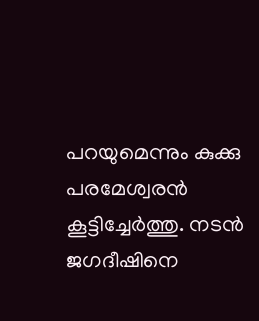പറയുമെന്നും കുക്കു പരമേശ്വരൻ കൂട്ടിച്ചേർത്തു. നടന്‍ ജഗദീഷിനെ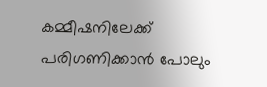കമ്മീഷനിലേക്ക് പരിഗണിക്കാൻ പോലും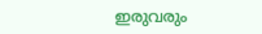ഇരുവരും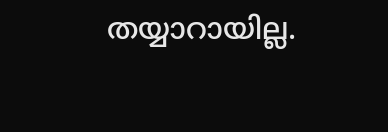തയ്യാറായില്ല.